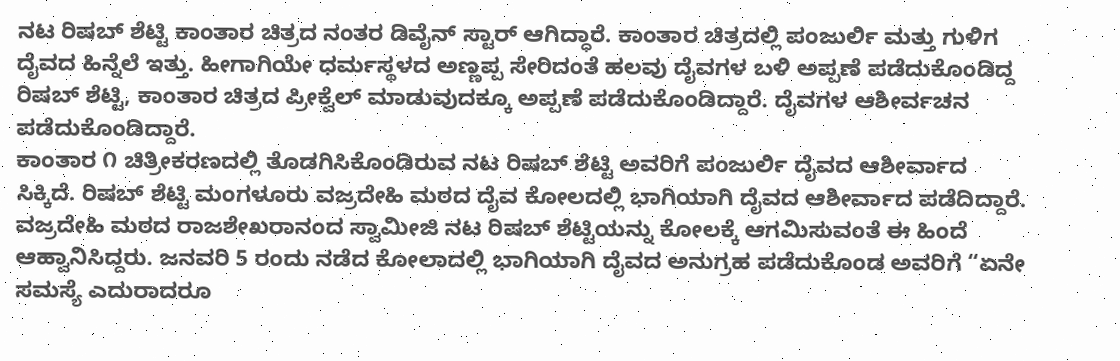ನಟ ರಿಷಬ್ ಶೆಟ್ಟಿ ಕಾಂತಾರ ಚಿತ್ರದ ನಂತರ ಡಿವೈನ್ ಸ್ಟಾರ್ ಆಗಿದ್ಧಾರೆ. ಕಾಂತಾರ ಚಿತ್ರದಲ್ಲಿ ಪಂಜುರ್ಲಿ ಮತ್ತು ಗುಳಿಗ ದೈವದ ಹಿನ್ನೆಲೆ ಇತ್ತು. ಹೀಗಾಗಿಯೇ ಧರ್ಮಸ್ಥಳದ ಅಣ್ಣಪ್ಪ ಸೇರಿದಂತೆ ಹಲವು ದೈವಗಳ ಬಳಿ ಅಪ್ಪಣೆ ಪಡೆದುಕೊಂಡಿದ್ದ ರಿಷಬ್ ಶೆಟ್ಟಿ, ಕಾಂತಾರ ಚಿತ್ರದ ಪ್ರೀಕ್ವೆಲ್ ಮಾಡುವುದಕ್ಕೂ ಅಪ್ಪಣೆ ಪಡೆದುಕೊಂಡಿದ್ದಾರೆ. ದೈವಗಳ ಆಶೀರ್ವಚನ ಪಡೆದುಕೊಂಡಿದ್ದಾರೆ.
ಕಾಂತಾರ ೧ ಚಿತ್ರೀಕರಣದಲ್ಲಿ ತೊಡಗಿಸಿಕೊಂಡಿರುವ ನಟ ರಿಷಬ್ ಶೆಟ್ಟಿ ಅವರಿಗೆ ಪಂಜುರ್ಲಿ ದೈವದ ಆಶೀರ್ವಾದ ಸಿಕ್ಕಿದೆ. ರಿಷಬ್ ಶೆಟ್ಟಿ ಮಂಗಳೂರು ವಜ್ರದೇಹಿ ಮಠದ ದೈವ ಕೋಲದಲ್ಲಿ ಭಾಗಿಯಾಗಿ ದೈವದ ಆಶೀರ್ವಾದ ಪಡೆದಿದ್ದಾರೆ. ವಜ್ರದೇಹಿ ಮಠದ ರಾಜಶೇಖರಾನಂದ ಸ್ವಾಮೀಜಿ ನಟ ರಿಷಬ್ ಶೆಟ್ಟಿಯನ್ನು ಕೋಲಕ್ಕೆ ಆಗಮಿಸುವಂತೆ ಈ ಹಿಂದೆ ಆಹ್ವಾನಿಸಿದ್ದರು. ಜನವರಿ 5 ರಂದು ನಡೆದ ಕೋಲಾದಲ್ಲಿ ಭಾಗಿಯಾಗಿ ದೈವದ ಅನುಗ್ರಹ ಪಡೆದುಕೊಂಡ ಅವರಿಗೆ “ಏನೇ ಸಮಸ್ಯೆ ಎದುರಾದರೂ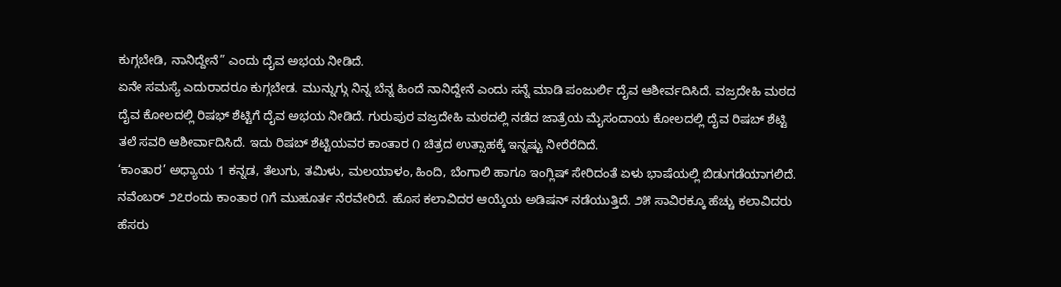ಕುಗ್ಗಬೇಡಿ, ನಾನಿದ್ದೇನೆ” ಎಂದು ದೈವ ಅಭಯ ನೀಡಿದೆ.
ಏನೇ ಸಮಸ್ಯೆ ಎದುರಾದರೂ ಕುಗ್ಗಬೇಡ. ಮುನ್ನುಗ್ಗು ನಿನ್ನ ಬೆನ್ನ ಹಿಂದೆ ನಾನಿದ್ದೇನೆ ಎಂದು ಸನ್ನೆ ಮಾಡಿ ಪಂಜುರ್ಲಿ ದೈವ ಆಶೀರ್ವದಿಸಿದೆ. ವಜ್ರದೇಹಿ ಮಠದ ದೈವ ಕೋಲದಲ್ಲಿ ರಿಷಭ್ ಶೆಟ್ಟಿಗೆ ದೈವ ಅಭಯ ನೀಡಿದೆ. ಗುರುಪುರ ವಜ್ರದೇಹಿ ಮಠದಲ್ಲಿ ನಡೆದ ಜಾತ್ರೆಯ ಮೈಸಂದಾಯ ಕೋಲದಲ್ಲಿ ದೈವ ರಿಷಬ್ ಶೆಟ್ಟಿ ತಲೆ ಸವರಿ ಆಶೀರ್ವಾದಿಸಿದೆ. ಇದು ರಿಷಬ್ ಶೆಟ್ಟಿಯವರ ಕಾಂತಾರ ೧ ಚಿತ್ರದ ಉತ್ಸಾಹಕ್ಕೆ ಇನ್ನಷ್ಟು ನೀರೆರೆದಿದೆ.
‘ಕಾಂತಾರ’ ಅಧ್ಯಾಯ 1 ಕನ್ನಡ, ತೆಲುಗು, ತಮಿಳು, ಮಲಯಾಳಂ, ಹಿಂದಿ, ಬೆಂಗಾಲಿ ಹಾಗೂ ಇಂಗ್ಲಿಷ್ ಸೇರಿದಂತೆ ಏಳು ಭಾಷೆಯಲ್ಲಿ ಬಿಡುಗಡೆಯಾಗಲಿದೆ.
ನವೆಂಬರ್ ೨೭ರಂದು ಕಾಂತಾರ ೧ಗೆ ಮುಹೂರ್ತ ನೆರವೇರಿದೆ. ಹೊಸ ಕಲಾವಿದರ ಆಯ್ಕೆಯ ಅಡಿಷನ್ ನಡೆಯುತ್ತಿದೆ. ೨೫ ಸಾವಿರಕ್ಕೂ ಹೆಚ್ಚು ಕಲಾವಿದರು ಹೆಸರು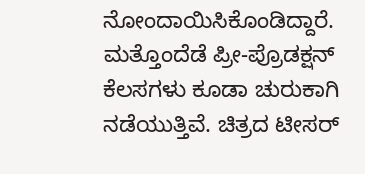ನೋಂದಾಯಿಸಿಕೊಂಡಿದ್ದಾರೆ. ಮತ್ತೊಂದೆಡೆ ಪ್ರೀ-ಪ್ರೊಡಕ್ಷನ್ ಕೆಲಸಗಳು ಕೂಡಾ ಚುರುಕಾಗಿ ನಡೆಯುತ್ತಿವೆ. ಚಿತ್ರದ ಟೀಸರ್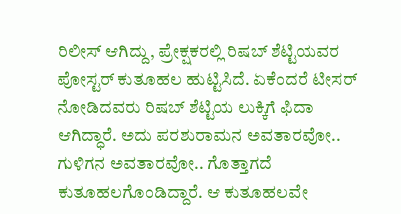ರಿಲೀಸ್ ಆಗಿದ್ದು, ಪ್ರೇಕ್ಷಕರಲ್ಲಿ ರಿಷಬ್ ಶೆಟ್ಟಿಯವರ ಪೋಸ್ಟರ್ ಕುತೂಹಲ ಹುಟ್ಟಿಸಿದೆ. ಏಕೆಂದರೆ ಟೀಸರ್ ನೋಡಿದವರು ರಿಷಬ್ ಶೆಟ್ಟಿಯ ಲುಕ್ಕಿಗೆ ಫಿದಾ ಆಗಿದ್ಧಾರೆ. ಅದು ಪರಶುರಾಮನ ಅವತಾರವೋ.. ಗುಳಿಗನ ಅವತಾರವೋ.. ಗೊತ್ತಾಗದೆ ಕುತೂಹಲಗೊಂಡಿದ್ದಾರೆ. ಆ ಕುತೂಹಲವೇ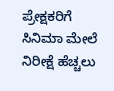ಪ್ರೇಕ್ಷಕರಿಗೆ ಸಿನಿಮಾ ಮೇಲೆ ನಿರೀಕ್ಷೆ ಹೆಚ್ಚಲು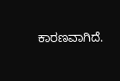ಕಾರಣವಾಗಿದೆ.